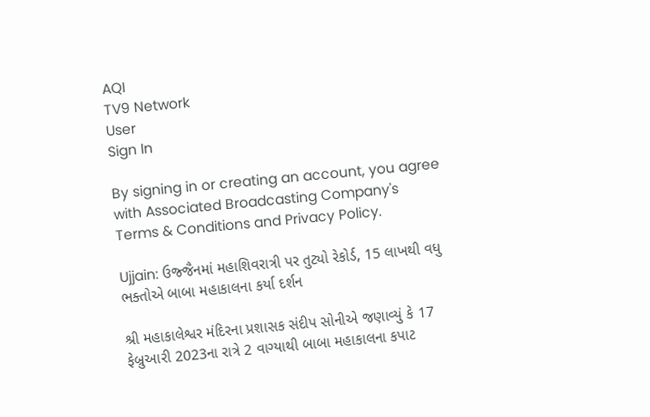AQI
TV9 Network
User
Sign In

By signing in or creating an account, you agree with Associated Broadcasting Company's Terms & Conditions and Privacy Policy.

Ujjain: ઉજ્જૈનમાં મહાશિવરાત્રી પર તુટ્યો રેકોર્ડ, 15 લાખથી વધુ ભક્તોએ બાબા મહાકાલના કર્યા દર્શન

શ્રી મહાકાલેશ્વર મંદિરના પ્રશાસક સંદીપ સોનીએ જણાવ્યું કે 17 ફેબ્રુઆરી 2023ના રાત્રે 2 વાગ્યાથી બાબા મહાકાલના કપાટ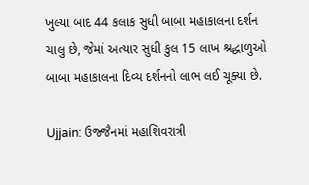ખુલ્યા બાદ 44 કલાક સુધી બાબા મહાકાલના દર્શન ચાલુ છે, જેમાં અત્યાર સુધી કુલ 15 લાખ શ્રદ્ધાળુઓ બાબા મહાકાલના દિવ્ય દર્શનનો લાભ લઈ ચૂક્યા છે.

Ujjain: ઉજ્જૈનમાં મહાશિવરાત્રી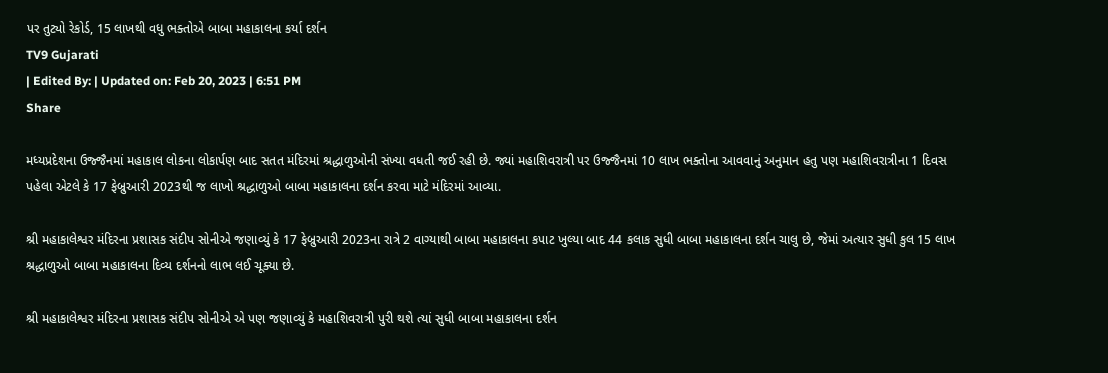પર તુટ્યો રેકોર્ડ, 15 લાખથી વધુ ભક્તોએ બાબા મહાકાલના કર્યા દર્શન
TV9 Gujarati
| Edited By: | Updated on: Feb 20, 2023 | 6:51 PM
Share

મધ્યપ્રદેશના ઉજ્જૈનમાં મહાકાલ લોકના લોકાર્પણ બાદ સતત મંદિરમાં શ્રદ્ધાળુઓની સંખ્યા વધતી જઈ રહી છે. જ્યાં મહાશિવરાત્રી પર ઉજ્જૈનમાં 10 લાખ ભક્તોના આવવાનું અનુમાન હતુ પણ મહાશિવરાત્રીના 1 દિવસ પહેલા એટલે કે 17 ફેબ્રુઆરી 2023થી જ લાખો શ્રદ્ધાળુઓ બાબા મહાકાલના દર્શન કરવા માટે મંદિરમાં આવ્યા.

શ્રી મહાકાલેશ્વર મંદિરના પ્રશાસક સંદીપ સોનીએ જણાવ્યું કે 17 ફેબ્રુઆરી 2023ના રાત્રે 2 વાગ્યાથી બાબા મહાકાલના કપાટ ખુલ્યા બાદ 44 કલાક સુધી બાબા મહાકાલના દર્શન ચાલુ છે, જેમાં અત્યાર સુધી કુલ 15 લાખ શ્રદ્ધાળુઓ બાબા મહાકાલના દિવ્ય દર્શનનો લાભ લઈ ચૂક્યા છે.

શ્રી મહાકાલેશ્વર મંદિરના પ્રશાસક સંદીપ સોનીએ એ પણ જણાવ્યું કે મહાશિવરાત્રી પુરી થશે ત્યાં સુધી બાબા મહાકાલના દર્શન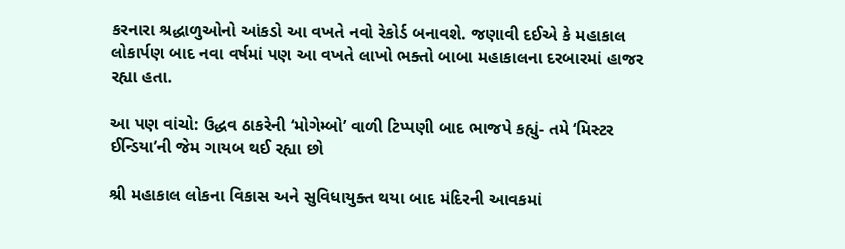કરનારા શ્રદ્ધાળુઓનો આંકડો આ વખતે નવો રેકોર્ડ બનાવશે. જણાવી દઈએ કે મહાકાલ લોકાર્પણ બાદ નવા વર્ષમાં પણ આ વખતે લાખો ભક્તો બાબા મહાકાલના દરબારમાં હાજર રહ્યા હતા.

આ પણ વાંચો: ઉદ્ધવ ઠાકરેની ‘મોગેમ્બો’ વાળી ટિપ્પણી બાદ ભાજપે કહ્યું- તમે ‘મિસ્ટર ઈન્ડિયા’ની જેમ ગાયબ થઈ રહ્યા છો

શ્રી મહાકાલ લોકના વિકાસ અને સુવિધાયુક્ત થયા બાદ મંદિરની આવકમાં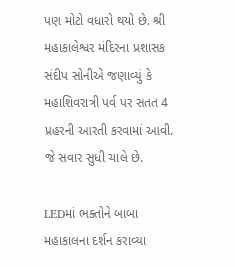પણ મોટો વધારો થયો છે. શ્રી મહાકાલેશ્વર મંદિરના પ્રશાસક સંદીપ સોનીએ જણાવ્યું કે મહાશિવરાત્રી પર્વ પર સતત 4 પ્રહરની આરતી કરવામાં આવી. જે સવાર સુધી ચાલે છે.

LEDમાં ભક્તોને બાબા મહાકાલના દર્શન કરાવ્યા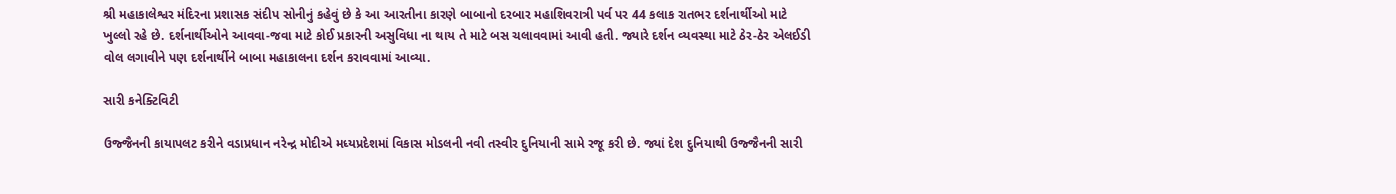શ્રી મહાકાલેશ્વર મંદિરના પ્રશાસક સંદીપ સોનીનું કહેવું છે કે આ આરતીના કારણે બાબાનો દરબાર મહાશિવરાત્રી પર્વ પર 44 કલાક રાતભર દર્શનાર્થીઓ માટે ખુલ્લો રહે છે. દર્શનાર્થીઓને આવવા-જવા માટે કોઈ પ્રકારની અસુવિધા ના થાય તે માટે બસ ચલાવવામાં આવી હતી. જ્યારે દર્શન વ્યવસ્થા માટે ઠેર-ઠેર એલઈડી વોલ લગાવીને પણ દર્શનાર્થીને બાબા મહાકાલના દર્શન કરાવવામાં આવ્યા.

સારી કનેક્ટિવિટી

ઉજ્જૈનની કાયાપલટ કરીને વડાપ્રધાન નરેન્દ્ર મોદીએ મધ્યપ્રદેશમાં વિકાસ મોડલની નવી તસ્વીર દુનિયાની સામે રજૂ કરી છે. જ્યાં દેશ દુનિયાથી ઉજ્જૈનની સારી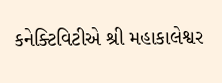કનેક્ટિવિટીએ શ્રી મહાકાલેશ્વર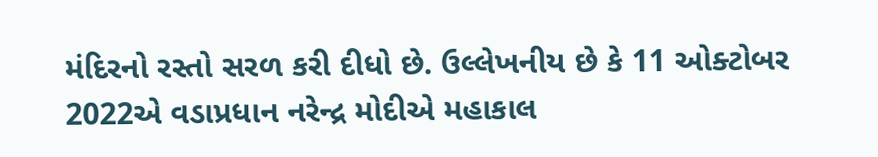મંદિરનો રસ્તો સરળ કરી દીધો છે. ઉલ્લેખનીય છે કે 11 ઓક્ટોબર 2022એ વડાપ્રધાન નરેન્દ્ર મોદીએ મહાકાલ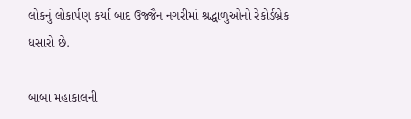લોકનું લોકાર્પણ કર્યા બાદ ઉજ્જૈન નગરીમાં શ્રદ્ધાળુઓનો રેકોર્ડબ્રેક ધસારો છે.

બાબા મહાકાલની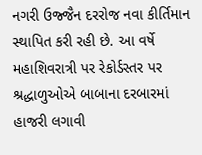નગરી ઉજ્જૈન દરરોજ નવા કીર્તિમાન સ્થાપિત કરી રહી છે. આ વર્ષે મહાશિવરાત્રી પર રેકોર્ડસ્તર પર શ્રદ્ધાળુઓએ બાબાના દરબારમાં હાજરી લગાવી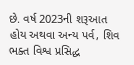છે. વર્ષ 2023ની શરૂઆત હોય અથવા અન્ય પર્વ, શિવ ભક્ત વિશ્વ પ્રસિદ્ધ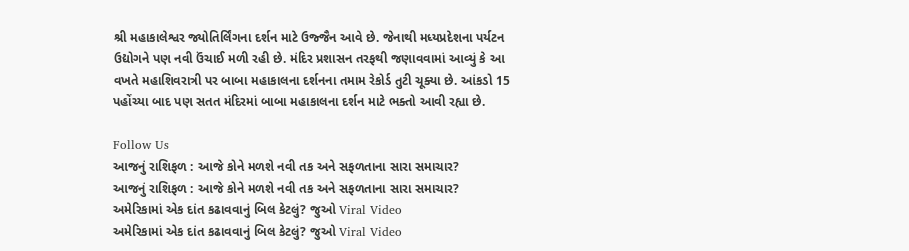શ્રી મહાકાલેશ્વર જ્યોતિર્લિંગના દર્શન માટે ઉજ્જૈન આવે છે. જેનાથી મધ્યપ્રદેશના પર્યટન ઉદ્યોગને પણ નવી ઉંચાઈ મળી રહી છે. મંદિર પ્રશાસન તરફથી જણાવવામાં આવ્યું કે આ વખતે મહાશિવરાત્રી પર બાબા મહાકાલના દર્શનના તમામ રેકોર્ડ તુટી ચૂક્યા છે. આંકડો 15 પહોંચ્યા બાદ પણ સતત મંદિરમાં બાબા મહાકાલના દર્શન માટે ભક્તો આવી રહ્યા છે.

Follow Us
આજનું રાશિફળ : આજે કોને મળશે નવી તક અને સફળતાના સારા સમાચાર?
આજનું રાશિફળ : આજે કોને મળશે નવી તક અને સફળતાના સારા સમાચાર?
અમેરિકામાં એક દાંત કઢાવવાનું બિલ કેટલું? જુઓ Viral Video
અમેરિકામાં એક દાંત કઢાવવાનું બિલ કેટલું? જુઓ Viral Video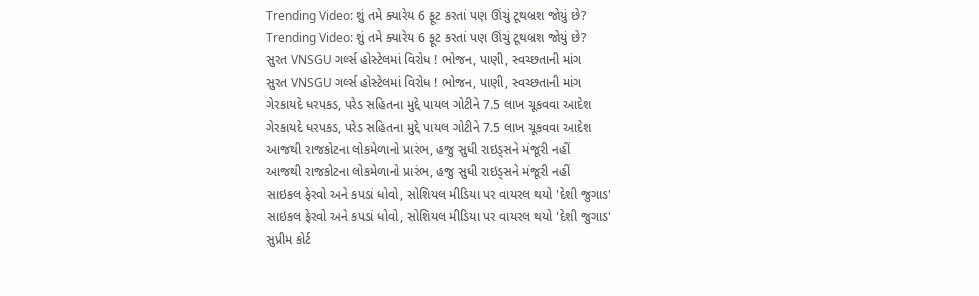Trending Video: શું તમે ક્યારેય 6 ફૂટ કરતાં પણ ઊંચું ટૂથબ્રશ જોયું છે?
Trending Video: શું તમે ક્યારેય 6 ફૂટ કરતાં પણ ઊંચું ટૂથબ્રશ જોયું છે?
સુરત VNSGU ગર્લ્સ હોસ્ટેલમાં વિરોધ ! ભોજન, પાણી, સ્વચ્છતાની માંગ
સુરત VNSGU ગર્લ્સ હોસ્ટેલમાં વિરોધ ! ભોજન, પાણી, સ્વચ્છતાની માંગ
ગેરકાયદે ધરપકડ, પરેડ સહિતના મુદ્દે પાયલ ગોટીને 7.5 લાખ ચૂકવવા આદેશ
ગેરકાયદે ધરપકડ, પરેડ સહિતના મુદ્દે પાયલ ગોટીને 7.5 લાખ ચૂકવવા આદેશ
આજથી રાજકોટના લોકમેળાનો પ્રારંભ, હજુ સુધી રાઇડ્સને મંજૂરી નહીં
આજથી રાજકોટના લોકમેળાનો પ્રારંભ, હજુ સુધી રાઇડ્સને મંજૂરી નહીં
સાઇકલ ફેરવો અને કપડાં ધોવો, સોશિયલ મીડિયા પર વાયરલ થયો 'દેશી જુગાડ'
સાઇકલ ફેરવો અને કપડાં ધોવો, સોશિયલ મીડિયા પર વાયરલ થયો 'દેશી જુગાડ'
સુપ્રીમ કોર્ટ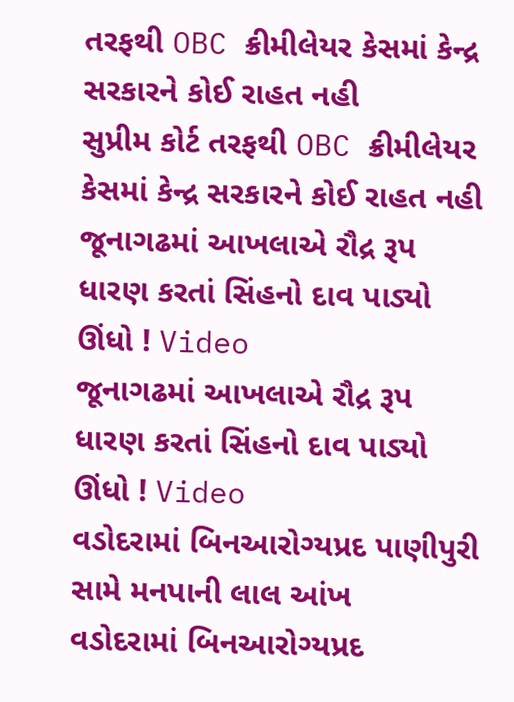તરફથી OBC ક્રીમીલેયર કેસમાં કેન્દ્ર સરકારને કોઈ રાહત નહી
સુપ્રીમ કોર્ટ તરફથી OBC ક્રીમીલેયર કેસમાં કેન્દ્ર સરકારને કોઈ રાહત નહી
જૂનાગઢમાં આખલાએ રૌદ્ર રૂપ ધારણ કરતાં સિંહનો દાવ પાડ્યો ઊંધો ! Video
જૂનાગઢમાં આખલાએ રૌદ્ર રૂપ ધારણ કરતાં સિંહનો દાવ પાડ્યો ઊંધો ! Video
વડોદરામાં બિનઆરોગ્યપ્રદ પાણીપુરી સામે મનપાની લાલ આંખ
વડોદરામાં બિનઆરોગ્યપ્રદ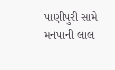પાણીપુરી સામે મનપાની લાલ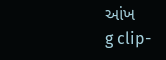આંખ
g clip-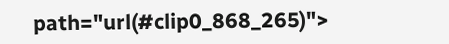path="url(#clip0_868_265)">